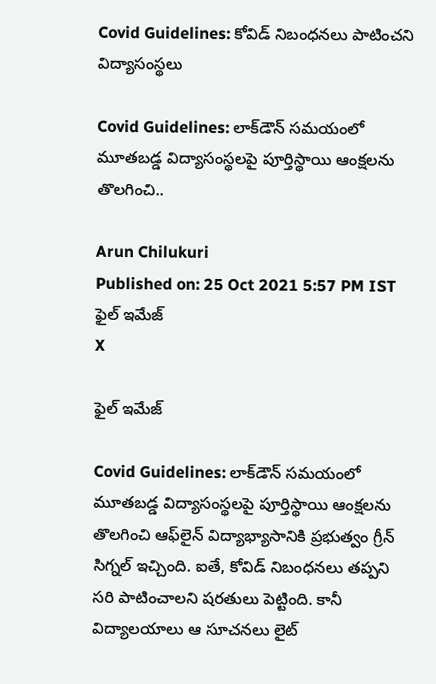Covid Guidelines: కోవిడ్‌ నిబంధనలు పాటించని విద్యాసంస్థలు

Covid Guidelines: లాక్‌డౌన్‌ సమయంలో మూతబడ్డ విద్యాసంస్థలపై పూర్తిస్థాయి ఆంక్షలను తొలగించి..

Arun Chilukuri
Published on: 25 Oct 2021 5:57 PM IST
ఫైల్ ఇమేజ్
X

ఫైల్ ఇమేజ్

Covid Guidelines: లాక్‌డౌన్‌ సమయంలో మూతబడ్డ విద్యాసంస్థలపై పూర్తిస్థాయి ఆంక్షలను తొలగించి ఆఫ్‌లైన్ విద్యాభ్యాసానికి ప్రభుత్వం గ్రీన్ సిగ్నల్ ఇచ్చింది. ఐతే, కోవిడ్ నిబంధనలు తప్పని సరి పాటించాలని షరతులు పెట్టింది. కానీ విద్యాలయాలు ఆ సూచనలు లైట్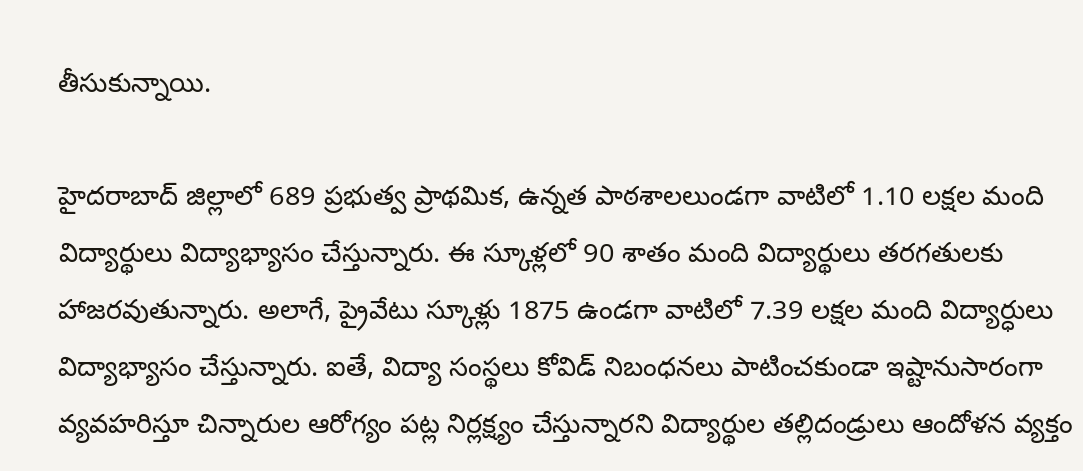తీసుకున్నాయి.

హైదరాబాద్ జిల్లాలో 689 ప్రభుత్వ ప్రాథమిక, ఉన్నత పాఠశాలలుండగా వాటిలో 1.10 లక్షల మంది విద్యార్థులు విద్యాభ్యాసం చేస్తున్నారు. ఈ స్కూళ్లలో 90 శాతం మంది విద్యార్థులు తరగతులకు హాజరవుతున్నారు. అలాగే, ప్రైవేటు స్కూళ్లు 1875 ఉండగా వాటిలో 7.39 లక్షల మంది విద్యార్ధులు విద్యాభ్యాసం చేస్తున్నారు. ఐతే, విద్యా సంస్థలు కోవిడ్ నిబంధనలు పాటించకుండా ఇష్టానుసారంగా వ్యవహరిస్తూ చిన్నారుల ఆరోగ్యం పట్ల నిర్లక్ష్యం చేస్తున్నారని విద్యార్థుల తల్లిదండ్రులు ఆందోళన వ్యక్తం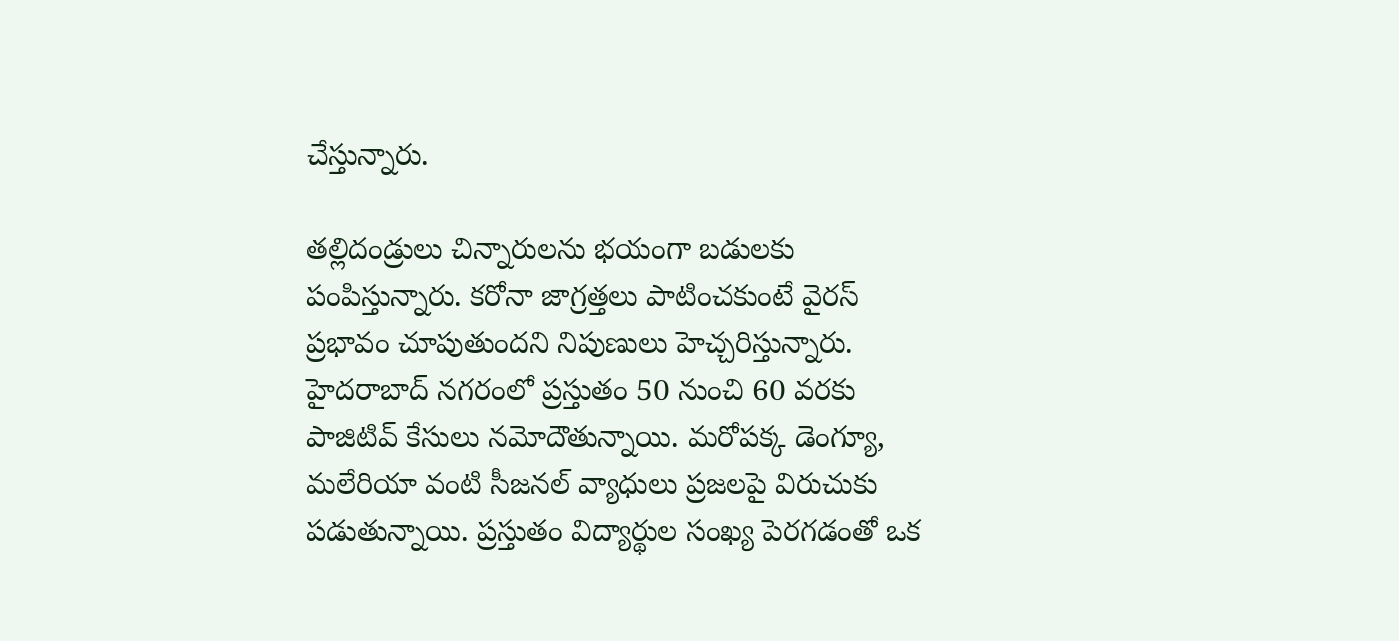చేస్తున్నారు.

తల్లిదండ్రులు చిన్నారులను భయంగా బడులకు పంపిస్తున్నారు. కరోనా జాగ్రత్తలు పాటించకుంటే వైరస్ ప్రభావం చూపుతుందని నిపుణులు హెచ్చరిస్తున్నారు. హైదరాబాద్‌ నగరంలో ప్రస్తుతం 50 నుంచి 60 వరకు పాజిటివ్ కేసులు నమోదౌతున్నాయి. మరోపక్క డెంగ్యూ, మలేరియా వంటి సీజనల్‌ వ్యాధులు ప్రజలపై విరుచుకు పడుతున్నాయి. ప్రస్తుతం విద్యార్థుల సంఖ్య పెరగడంతో ఒక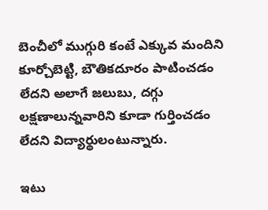బెంచీలో ముగ్గురి కంటే ఎక్కువ మందిని కూర్చోబెట్టి, బౌతికదూరం పాటించడం లేదని అలాగే జలుబు, దగ్గు లక్షణాలున్నవారిని కూడా గుర్తించడం లేదని విద్యార్థులంటున్నారు.

ఇటు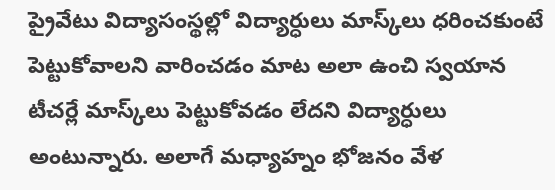ప్రైవేటు విద్యాసంస్థల్లో విద్యార్ధులు మాస్క్‌లు ధరించకుంటే పెట్టుకోవాలని వారించడం మాట అలా ఉంచి స్వయాన టీచర్లే మాస్క్‌లు పెట్టుకోవడం లేదని విద్యార్ధులు అంటున్నారు. అలాగే మధ్యాహ్నం భోజనం వేళ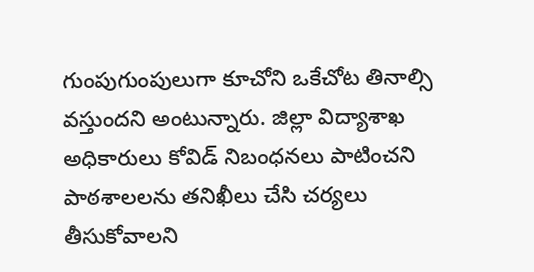గుంపుగుంపులుగా కూచోని ఒకేచోట తినాల్సి వస్తుందని అంటున్నారు. జిల్లా విద్యాశాఖ అధికారులు కోవిడ్ నిబంధనలు పాటించని పాఠశాలలను తనిఖీలు చేసి చర్యలు తీసుకోవాలని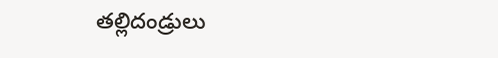తల్లిదండ్రులు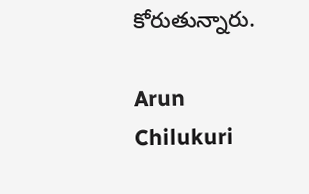కోరుతున్నారు.

Arun Chilukuri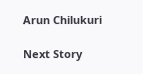Arun Chilukuri

Next Story